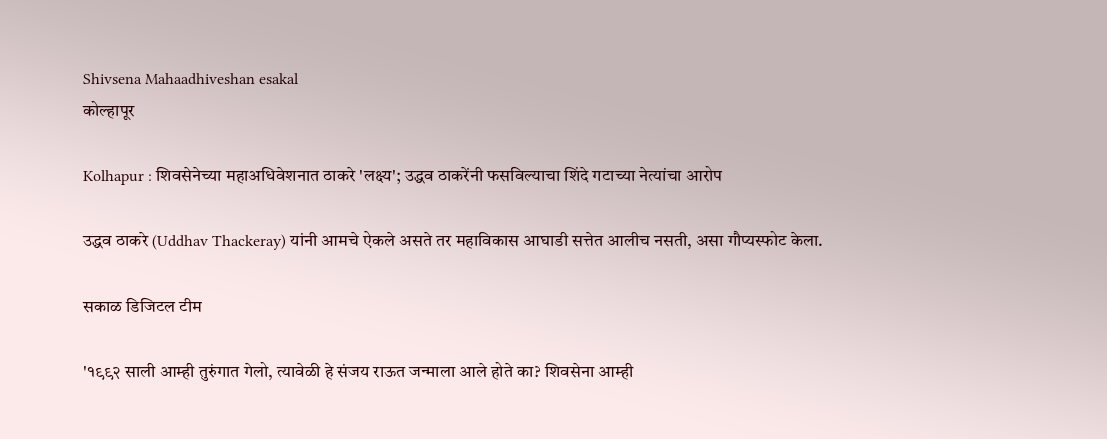Shivsena Mahaadhiveshan esakal
कोल्हापूर

Kolhapur : शिवसेनेच्या महाअधिवेशनात ठाकरे 'लक्ष्य'; उद्धव ठाकरेंनी फसविल्याचा शिंदे गटाच्या नेत्यांचा आरोप

उद्धव ठाकरे (Uddhav Thackeray) यांनी आमचे ऐकले असते तर महाविकास आघाडी सत्तेत आलीच नसती, असा गौप्यस्फोट केला.

सकाळ डिजिटल टीम

'१९९२ साली आम्ही तुरुंगात गेलो, त्यावेळी हे संजय राऊत जन्माला आले होते का? शिवसेना आम्ही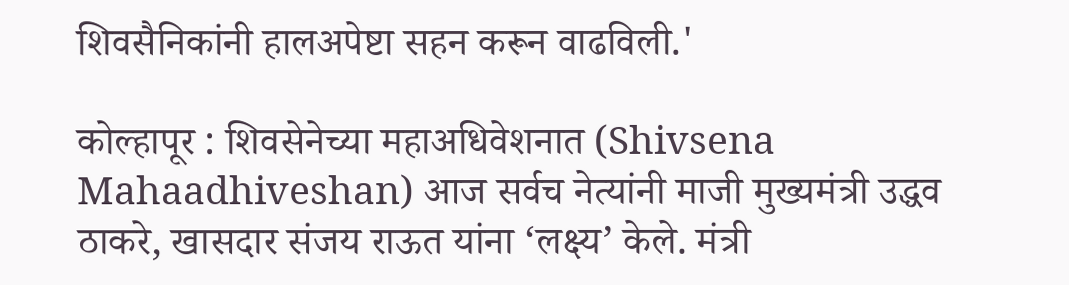शिवसैनिकांनी हालअपेष्टा सहन करून वाढविली.'

कोल्हापूर : शिवसेनेच्या महाअधिवेशनात (Shivsena Mahaadhiveshan) आज सर्वच नेत्यांनी माजी मुख्यमंत्री उद्धव ठाकरे, खासदार संजय राऊत यांना ‘लक्ष्य’ केले. मंत्री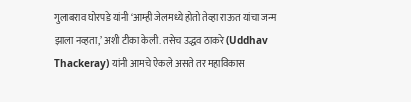गुलाबराव घोरपडे यांनी ‘आम्ही जेलमध्ये होतो तेव्हा राऊत यांचा जन्म झाला नव्हता,’ अशी टीका केली. तसेच उद्धव ठाकरे (Uddhav Thackeray) यांनी आमचे ऐकले असते तर महाविकास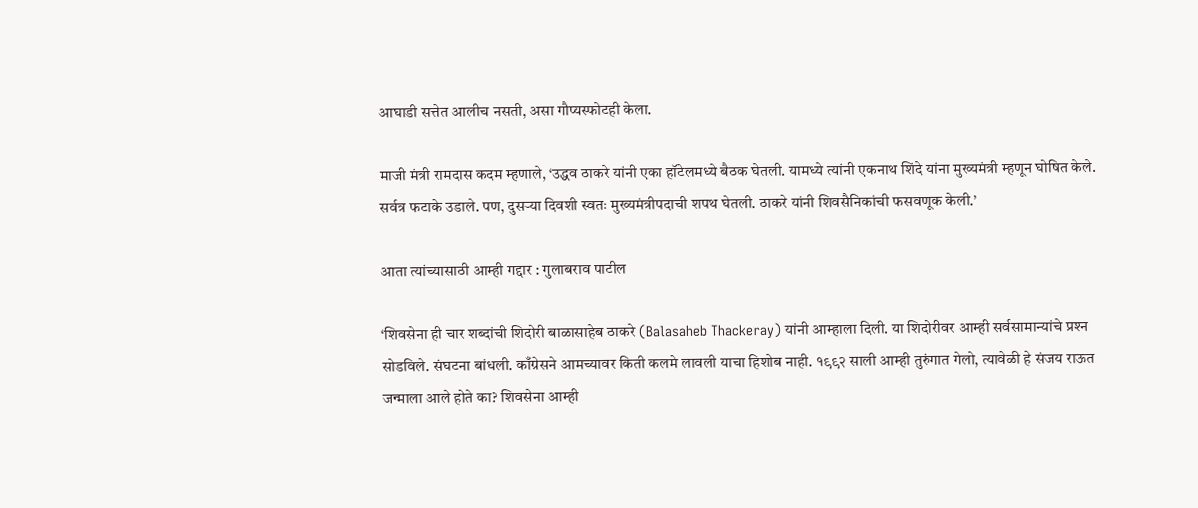आघाडी सत्तेत आलीच नसती, असा गौप्यस्फोटही केला.

माजी मंत्री रामदास कदम म्हणाले, ‘उद्धव ठाकरे यांनी एका हॉटेलमध्ये बैठक घेतली. यामध्ये त्यांनी एकनाथ शिंदे यांना मुख्यमंत्री म्हणून घोषित केले. सर्वत्र फटाके उडाले. पण, दुसऱ्या दिवशी स्वतः मुख्यमंत्रीपदाची शपथ घेतली. ठाकरे यांनी शिवसैनिकांची फसवणूक केली.’

आता त्यांच्यासाठी आम्ही गद्दार : गुलाबराव पाटील

‘शिवसेना ही चार शब्दांची शिदोरी बाळासाहेब ठाकरे (Balasaheb Thackeray) यांनी आम्हाला दिली. या शिदोरीवर आम्ही सर्वसामान्यांचे प्रश्‍‍न सोडविले. संघटना बांधली. काँग्रेसने आमच्यावर किती कलमे लावली याचा हिशोब नाही. १९९२ साली आम्ही तुरुंगात गेलो, त्यावेळी हे संजय राऊत जन्माला आले होते का? शिवसेना आम्ही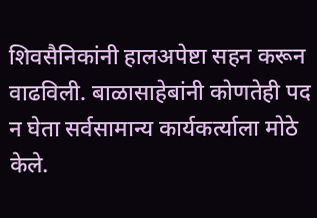शिवसैनिकांनी हालअपेष्टा सहन करून वाढविली. बाळासाहेबांनी कोणतेही पद न घेता सर्वसामान्य कार्यकर्त्याला मोठे केले.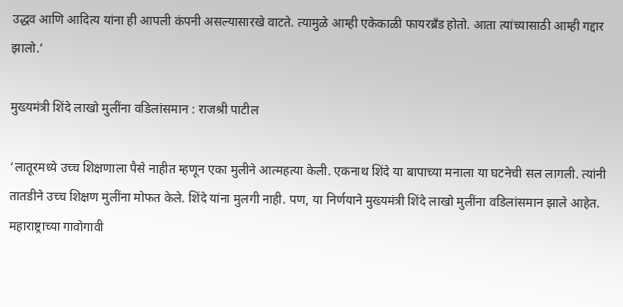उद्धव आणि आदित्य यांना ही आपली कंपनी असल्यासारखे वाटते. त्यामुळे आम्ही एकेकाळी फायरब्रँड होतो. आता त्यांच्यासाठी आम्ही गद्दार झालो.’

मुख्यमंत्री शिंदे लाखो मुलींना वडिलांसमान : राजश्री पाटील

‘लातूरमध्ये उच्च शिक्षणाला पैसे नाहीत म्हणून एका मुलीने आत्महत्या केली. एकनाथ शिंदे या बापाच्या मनाला या घटनेची सल लागली. त्यांनी तातडीने उच्च शिक्षण मुलींना मोफत केले. शिंदे यांना मुलगी नाही. पण, या निर्णयाने मुख्यमंत्री शिंदे लाखो मुलींना वडिलांसमान झाले आहेत. महाराष्ट्राच्या गावोगावी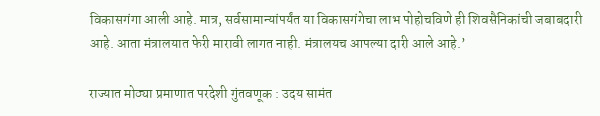विकासगंगा आली आहे. मात्र, सर्वसामान्यांपर्यंत या विकासगंगेचा लाभ पोहोचविणे ही शिवसैनिकांची जबाबदारी आहे. आता मंत्रालयात फेरी मारावी लागत नाही. मंत्रालयच आपल्या दारी आले आहे.’

राज्यात मोठ्या प्रमाणात परदेशी गुंतवणूक : उदय सामंत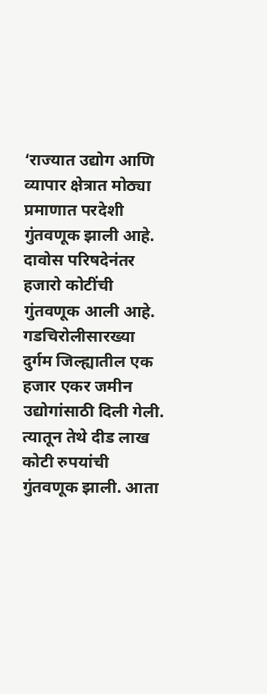‘राज्यात उद्योग आणि व्यापार क्षेत्रात मोठ्या प्रमाणात परदेशी गुंतवणूक झाली आहे. दावोस परिषदेनंतर हजारो कोटींची गुंतवणूक आली आहे. गडचिरोलीसारख्या दुर्गम जिल्ह्यातील एक हजार एकर जमीन उद्योगांसाठी दिली गेली. त्यातून तेथे दीड लाख कोटी रुपयांची गुंतवणूक झाली. आता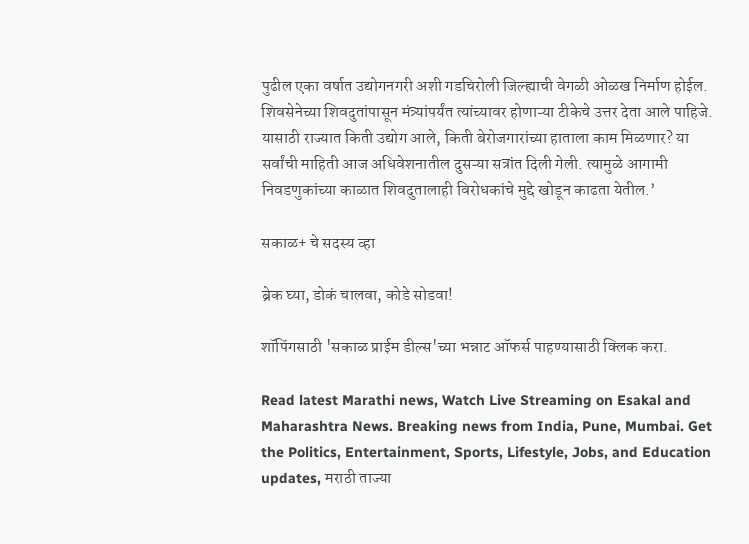पुढील एका वर्षात उद्योगनगरी अशी गडचिरोली जिल्ह्याची वेगळी ओळख निर्माण होईल. शिवसेनेच्या शिवदुतांपासून मंत्र्यांपर्यंत त्यांच्यावर होणाऱ्या टीकेचे उत्तर देता आले पाहिजे. यासाठी राज्यात किती उद्योग आले, किती बेरोजगारांच्या हाताला काम मिळणार? या सर्वांची माहिती आज अधिवेशनातील दुसऱ्या सत्रांत दिली गेली. त्यामुळे आगामी निवडणुकांच्या काळात शिवदुतालाही विरोधकांचे मुद्दे खोडून काढता येतील.’

सकाळ+ चे सदस्य व्हा

ब्रेक घ्या, डोकं चालवा, कोडे सोडवा!

शॉपिंगसाठी 'सकाळ प्राईम डील्स'च्या भन्नाट ऑफर्स पाहण्यासाठी क्लिक करा.

Read latest Marathi news, Watch Live Streaming on Esakal and Maharashtra News. Breaking news from India, Pune, Mumbai. Get the Politics, Entertainment, Sports, Lifestyle, Jobs, and Education updates, मराठी ताज्या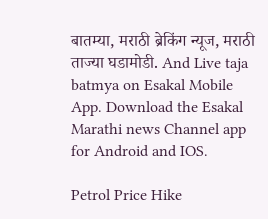बातम्या, मराठी ब्रेकिंग न्यूज, मराठी ताज्या घडामोडी. And Live taja batmya on Esakal Mobile App. Download the Esakal Marathi news Channel app for Android and IOS.

Petrol Price Hike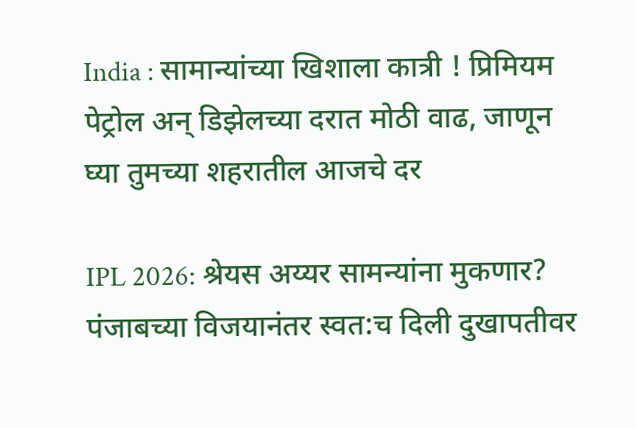India : सामान्यांच्या खिशाला कात्री ! प्रिमियम पेट्रोल अन् डिझेलच्या दरात मोठी वाढ, जाणून घ्या तुमच्या शहरातील आजचे दर

IPL 2026: श्रेयस अय्यर सामन्यांना मुकणार? पंजाबच्या विजयानंतर स्वत:च दिली दुखापतीवर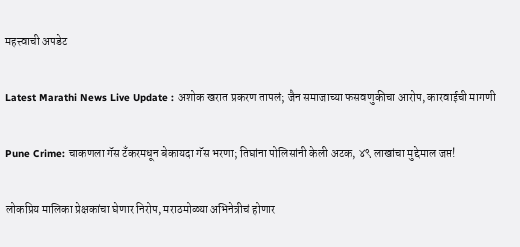महत्त्वाची अपडेट

Latest Marathi News Live Update : अशोक खरात प्रकरण तापलं; जैन समाजाच्या फसवणुकीचा आरोप, कारवाईची मागणी

Pune Crime: चाकणला गॅस टँकरमधून बेकायदा गॅस भरणा; तिघांना पोलिसांनी केली अटक, ४९ लाखांचा मुद्देमाल जप्त!

लोकप्रिय मालिका प्रेक्षकांचा घेणार निरोप, मराठमोळ्या अभिनेत्रीचं होणार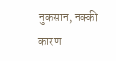नुकसान, नक्की कारण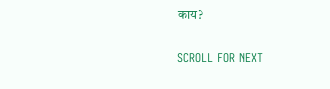काय?

SCROLL FOR NEXT